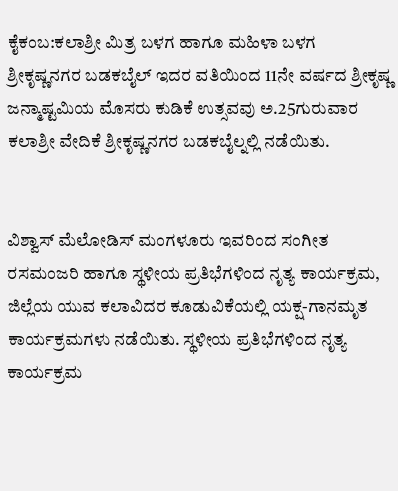ಕೈಕಂಬ:ಕಲಾಶ್ರೀ ಮಿತ್ರ ಬಳಗ ಹಾಗೂ ಮಹಿಳಾ ಬಳಗ ಶ್ರೀಕೃಷ್ಣನಗರ ಬಡಕಬೈಲ್ ಇದರ ವತಿಯಿಂದ 11ನೇ ವರ್ಷದ ಶ್ರೀಕೃಷ್ಣ ಜನ್ಮಾಷ್ಟಮಿಯ ಮೊಸರು ಕುಡಿಕೆ ಉತ್ಸವವು ಅ.25ಗುರುವಾರ ಕಲಾಶ್ರೀ ವೇದಿಕೆ ಶ್ರೀಕೃಷ್ಣನಗರ ಬಡಕಬೈಲ್ನಲ್ಲಿ ನಡೆಯಿತು.


ವಿಶ್ವಾಸ್ ಮೆಲೋಡಿಸ್ ಮಂಗಳೂರು ಇವರಿಂದ ಸಂಗೀತ ರಸಮಂಜರಿ ಹಾಗೂ ಸ್ಥಳೀಯ ಪ್ರತಿಭೆಗಳಿಂದ ನೃತ್ಯ ಕಾರ್ಯಕ್ರಮ, ಜಿಲ್ಲೆಯ ಯುವ ಕಲಾವಿದರ ಕೂಡುವಿಕೆಯಲ್ಲಿ ಯಕ್ಷ-ಗಾನಮೃತ ಕಾರ್ಯಕ್ರಮಗಳು ನಡೆಯಿತು. ಸ್ಥಳೀಯ ಪ್ರತಿಭೆಗಳಿಂದ ನೃತ್ಯ ಕಾರ್ಯಕ್ರಮ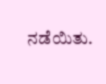ನಡೆಯಿತು.